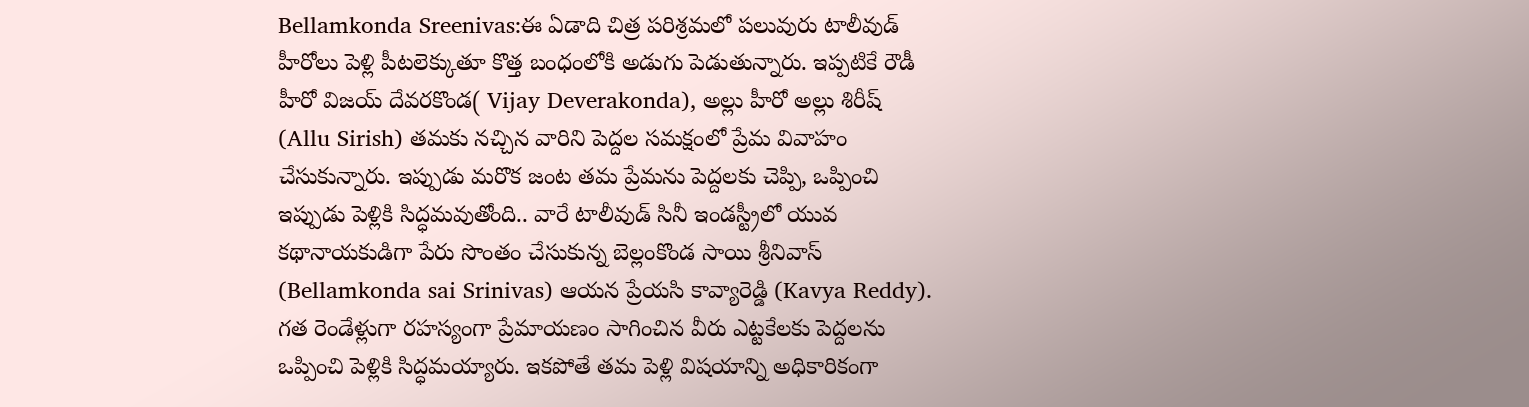Bellamkonda Sreenivas:ఈ ఏడాది చిత్ర పరిశ్రమలో పలువురు టాలీవుడ్ హీరోలు పెళ్లి పీటలెక్కుతూ కొత్త బంధంలోకి అడుగు పెడుతున్నారు. ఇప్పటికే రౌడీ హీరో విజయ్ దేవరకొండ( Vijay Deverakonda), అల్లు హీరో అల్లు శిరీష్ (Allu Sirish) తమకు నచ్చిన వారిని పెద్దల సమక్షంలో ప్రేమ వివాహం చేసుకున్నారు. ఇప్పుడు మరొక జంట తమ ప్రేమను పెద్దలకు చెప్పి, ఒప్పించి ఇప్పుడు పెళ్లికి సిద్ధమవుతోంది.. వారే టాలీవుడ్ సినీ ఇండస్ట్రీలో యువ కథానాయకుడిగా పేరు సొంతం చేసుకున్న బెల్లంకొండ సాయి శ్రీనివాస్ (Bellamkonda sai Srinivas) ఆయన ప్రేయసి కావ్యారెడ్డి (Kavya Reddy). గత రెండేళ్లుగా రహస్యంగా ప్రేమాయణం సాగించిన వీరు ఎట్టకేలకు పెద్దలను ఒప్పించి పెళ్లికి సిద్ధమయ్యారు. ఇకపోతే తమ పెళ్లి విషయాన్ని అధికారికంగా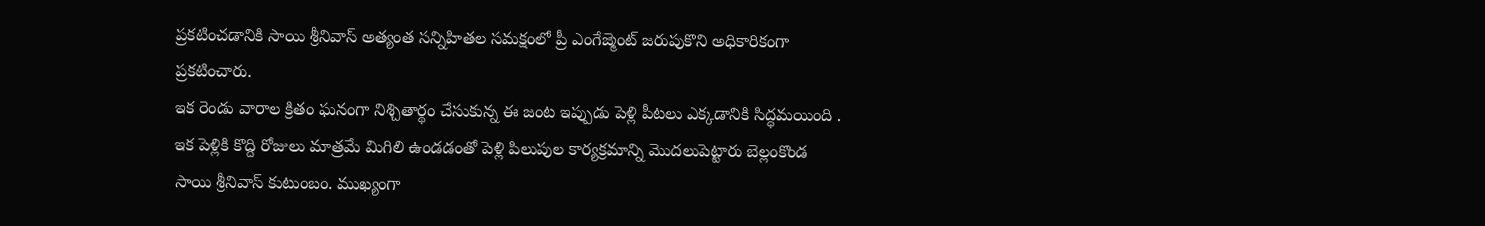ప్రకటించడానికి సాయి శ్రీనివాస్ అత్యంత సన్నిహితల సమక్షంలో ప్రీ ఎంగేజ్మెంట్ జరుపుకొని అధికారికంగా ప్రకటించారు.
ఇక రెండు వారాల క్రితం ఘనంగా నిశ్చితార్థం చేసుకున్న ఈ జంట ఇప్పుడు పెళ్లి పీటలు ఎక్కడానికి సిద్ధమయింది . ఇక పెళ్లికి కొద్ది రోజులు మాత్రమే మిగిలి ఉండడంతో పెళ్లి పిలుపుల కార్యక్రమాన్ని మొదలుపెట్టారు బెల్లంకొండ సాయి శ్రీనివాస్ కుటుంబం. ముఖ్యంగా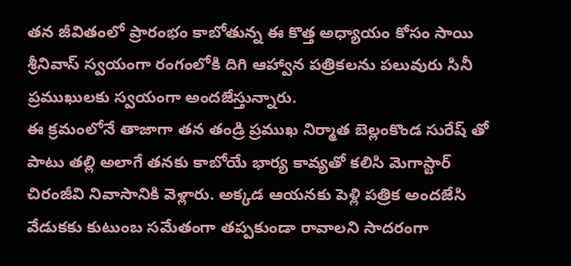తన జీవితంలో ప్రారంభం కాబోతున్న ఈ కొత్త అధ్యాయం కోసం సాయి శ్రీనివాస్ స్వయంగా రంగంలోకి దిగి ఆహ్వాన పత్రికలను పలువురు సినీ ప్రముఖులకు స్వయంగా అందజేస్తున్నారు.
ఈ క్రమంలోనే తాజాగా తన తండ్రి ప్రముఖ నిర్మాత బెల్లంకొండ సురేష్ తో పాటు తల్లి అలాగే తనకు కాబోయే భార్య కావ్యతో కలిసి మెగాస్టార్ చిరంజీవి నివాసానికి వెళ్లారు. అక్కడ ఆయనకు పెళ్లి పత్రిక అందజేసి వేడుకకు కుటుంబ సమేతంగా తప్పకుండా రావాలని సాదరంగా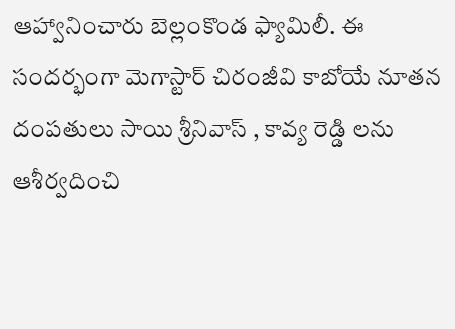ఆహ్వానించారు బెల్లంకొండ ఫ్యామిలీ. ఈ సందర్భంగా మెగాస్టార్ చిరంజీవి కాబోయే నూతన దంపతులు సాయి శ్రీనివాస్ , కావ్య రెడ్డి లను ఆశీర్వదించి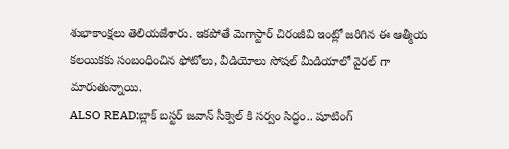శుభాకాంక్షలు తెలియజేశారు. ఇకపోతే మెగాస్టార్ చిరంజీవి ఇంట్లో జరిగిన ఈ ఆత్మీయ కలయికకు సంబంధించిన ఫోటోలు, వీడియోలు సోషల్ మీడియాలో వైరల్ గా మారుతున్నాయి.
ALSO READ:బ్లాక్ బస్టర్ జవాన్ సీక్వెల్ కి సర్వం సిద్ధం.. షూటింగ్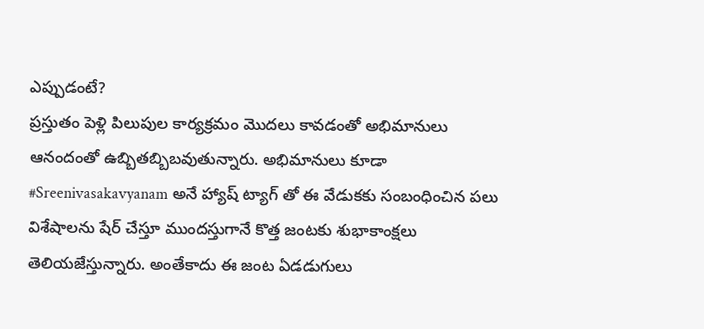ఎప్పుడంటే?
ప్రస్తుతం పెళ్లి పిలుపుల కార్యక్రమం మొదలు కావడంతో అభిమానులు ఆనందంతో ఉబ్బితబ్బిబవుతున్నారు. అభిమానులు కూడా #Sreenivasakavyanam అనే హ్యాష్ ట్యాగ్ తో ఈ వేడుకకు సంబంధించిన పలు విశేషాలను షేర్ చేస్తూ ముందస్తుగానే కొత్త జంటకు శుభాకాంక్షలు తెలియజేస్తున్నారు. అంతేకాదు ఈ జంట ఏడడుగులు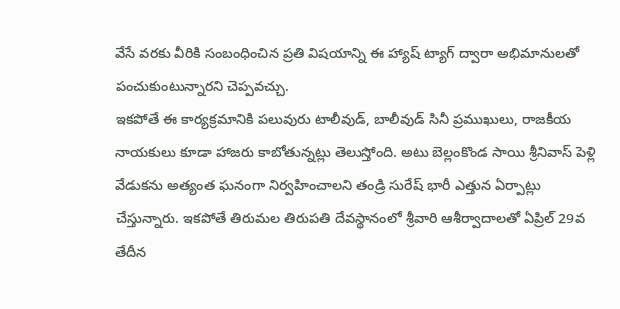వేసే వరకు వీరికి సంబంధించిన ప్రతి విషయాన్ని ఈ హ్యాష్ ట్యాగ్ ద్వారా అభిమానులతో పంచుకుంటున్నారని చెప్పవచ్చు.
ఇకపోతే ఈ కార్యక్రమానికి పలువురు టాలీవుడ్, బాలీవుడ్ సినీ ప్రముఖులు, రాజకీయ నాయకులు కూడా హాజరు కాబోతున్నట్లు తెలుస్తోంది. అటు బెల్లంకొండ సాయి శ్రీనివాస్ పెళ్లి వేడుకను అత్యంత ఘనంగా నిర్వహించాలని తండ్రి సురేష్ భారీ ఎత్తున ఏర్పాట్లు చేస్తున్నారు. ఇకపోతే తిరుమల తిరుపతి దేవస్థానంలో శ్రీవారి ఆశీర్వాదాలతో ఏప్రిల్ 29వ తేదీన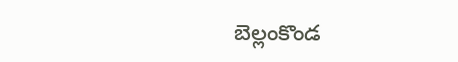బెల్లంకొండ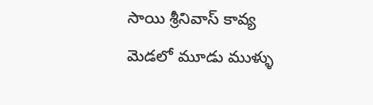సాయి శ్రీనివాస్ కావ్య మెడలో మూడు ముళ్ళు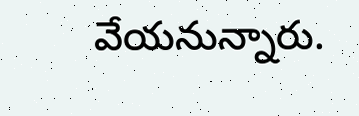వేయనున్నారు.